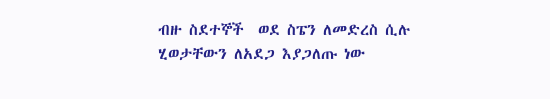ብዙ ስደተኞች  ወደ ስፔን ለመድረስ ሲሉ ሂወታቸውን ለአደጋ እያጋለጡ ነው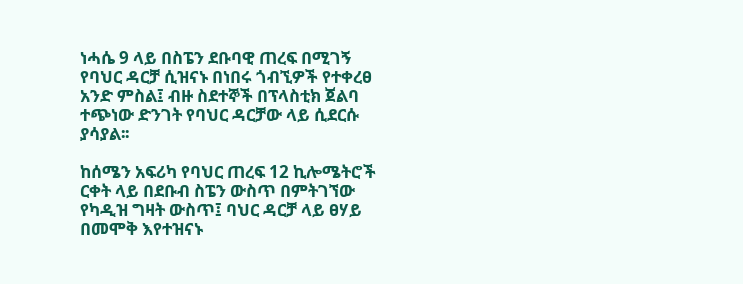ነሓሴ 9 ላይ በስፔን ደቡባዊ ጠረፍ በሚገኝ የባህር ዳርቻ ሲዝናኑ በነበሩ ጎብኚዎች የተቀረፀ አንድ ምስል፤ ብዙ ስደተኞች በፕላስቲክ ጀልባ ተጭነው ድንገት የባህር ዳርቻው ላይ ሲደርሱ ያሳያል፡፡

ከሰሜን አፍሪካ የባህር ጠረፍ 12 ኪሎሜትሮች ርቀት ላይ በደቡብ ስፔን ውስጥ በምትገኘው የካዲዝ ግዛት ውስጥ፤ ባህር ዳርቻ ላይ ፀሃይ በመሞቅ እየተዝናኑ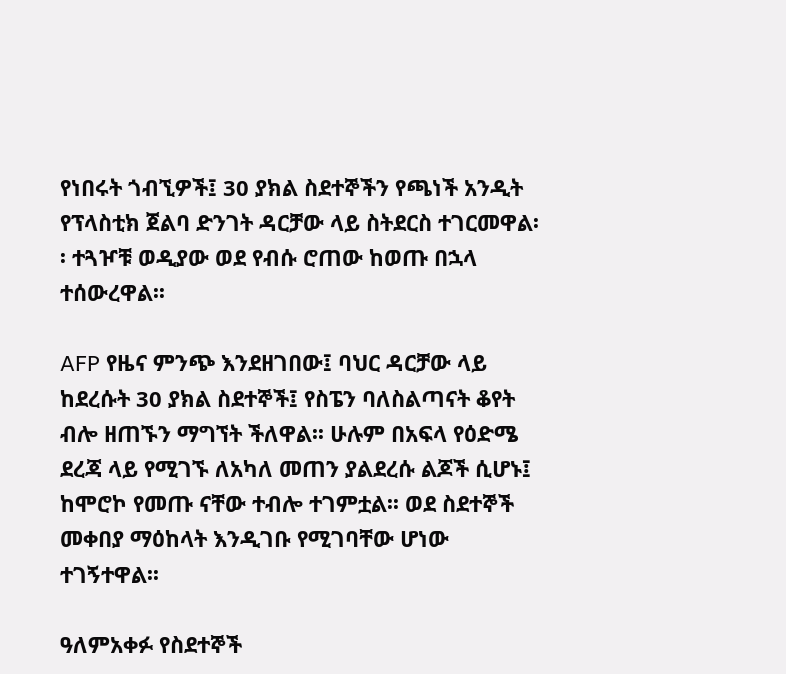የነበሩት ጎብኚዎች፤ 30 ያክል ስደተኞችን የጫነች አንዲት የፕላስቲክ ጀልባ ድንገት ዳርቻው ላይ ስትደርስ ተገርመዋል፡፡ ተጓዦቹ ወዲያው ወደ የብሱ ሮጠው ከወጡ በኋላ ተሰውረዋል፡፡

AFP የዜና ምንጭ እንደዘገበው፤ ባህር ዳርቻው ላይ ከደረሱት 30 ያክል ስደተኞች፤ የስፔን ባለስልጣናት ቆየት ብሎ ዘጠኙን ማግኘት ችለዋል፡፡ ሁሉም በአፍላ የዕድሜ ደረጃ ላይ የሚገኙ ለአካለ መጠን ያልደረሱ ልጆች ሲሆኑ፤ ከሞሮኮ የመጡ ናቸው ተብሎ ተገምቷል፡፡ ወደ ስደተኞች መቀበያ ማዕከላት እንዲገቡ የሚገባቸው ሆነው ተገኝተዋል፡፡

ዓለምአቀፉ የስደተኞች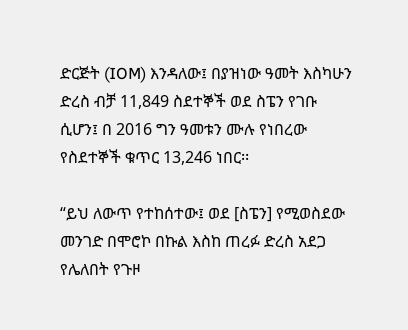ድርጅት (IOM) እንዳለው፤ በያዝነው ዓመት እስካሁን ድረስ ብቻ 11,849 ስደተኞች ወደ ስፔን የገቡ ሲሆን፤ በ 2016 ግን ዓመቱን ሙሉ የነበረው የስደተኞች ቁጥር 13,246 ነበር፡፡

“ይህ ለውጥ የተከሰተው፤ ወደ [ስፔን] የሚወስደው መንገድ በሞሮኮ በኩል እስከ ጠረፉ ድረስ አደጋ የሌለበት የጉዞ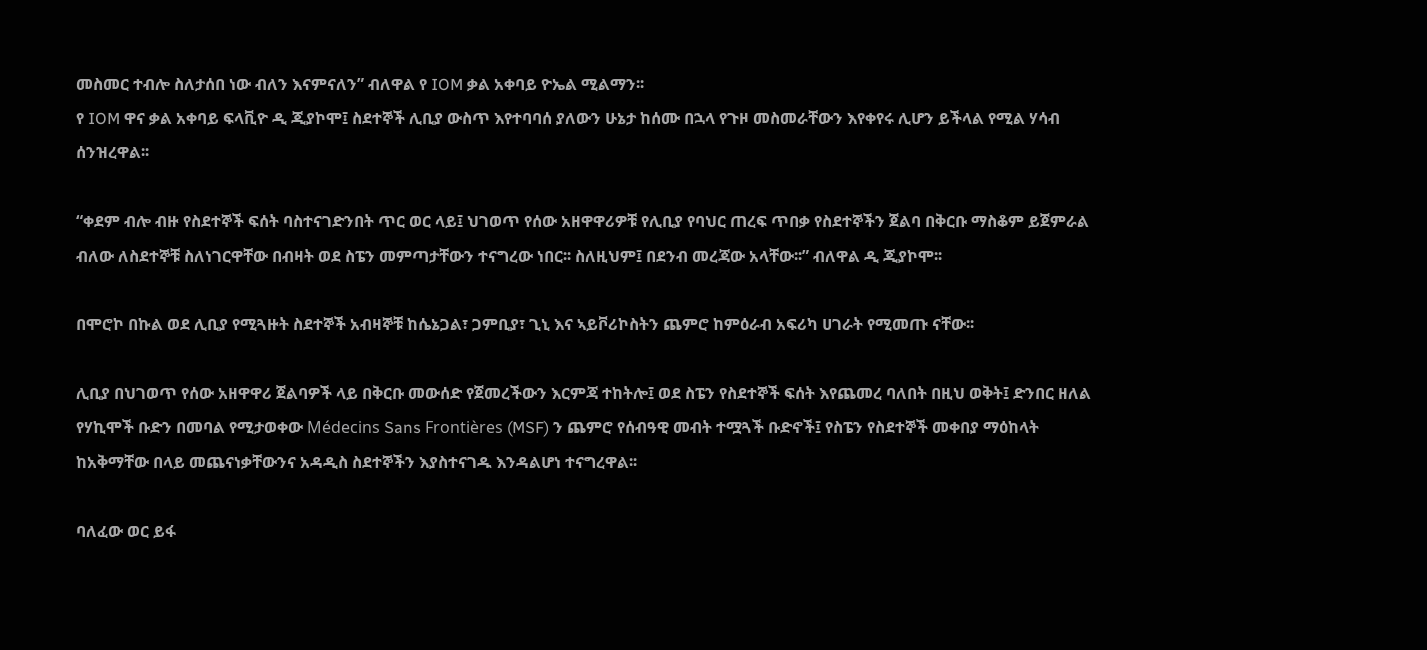መስመር ተብሎ ስለታሰበ ነው ብለን እናምናለን” ብለዋል የ IOM ቃል አቀባይ ዮኤል ሚልማን፡፡
የ IOM ዋና ቃል አቀባይ ፍላቪዮ ዲ ጂያኮሞ፤ ስደተኞች ሊቢያ ውስጥ እየተባባሰ ያለውን ሁኔታ ከሰሙ በኋላ የጉዞ መስመራቸውን እየቀየሩ ሊሆን ይችላል የሚል ሃሳብ ሰንዝረዋል፡፡

“ቀደም ብሎ ብዙ የስደተኞች ፍሰት ባስተናገድንበት ጥር ወር ላይ፤ ህገወጥ የሰው አዘዋዋሪዎቹ የሊቢያ የባህር ጠረፍ ጥበቃ የስደተኞችን ጀልባ በቅርቡ ማስቆም ይጀምራል ብለው ለስደተኞቹ ስለነገርዋቸው በብዛት ወደ ስፔን መምጣታቸውን ተናግረው ነበር፡፡ ስለዚህም፤ በደንብ መረጃው አላቸው፡፡” ብለዋል ዲ ጂያኮሞ፡፡

በሞሮኮ በኩል ወደ ሊቢያ የሚጓዙት ስደተኞች አብዛኞቹ ከሴኔጋል፣ ጋምቢያ፣ ጊኒ እና ኣይቮሪኮስትን ጨምሮ ከምዕራብ አፍሪካ ሀገራት የሚመጡ ናቸው፡፡

ሊቢያ በህገወጥ የሰው አዘዋዋሪ ጀልባዎች ላይ በቅርቡ መውሰድ የጀመረችውን እርምጃ ተከትሎ፤ ወደ ስፔን የስደተኞች ፍሰት እየጨመረ ባለበት በዚህ ወቅት፤ ድንበር ዘለል የሃኪሞች ቡድን በመባል የሚታወቀው Médecins Sans Frontières (MSF) ን ጨምሮ የሰብዓዊ መብት ተሟጓች ቡድኖች፤ የስፔን የስደተኞች መቀበያ ማዕከላት ከአቅማቸው በላይ መጨናነቃቸውንና አዳዲስ ስደተኞችን እያስተናገዱ እንዳልሆነ ተናግረዋል፡፡

ባለፈው ወር ይፋ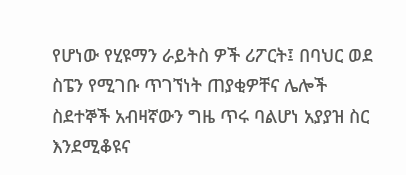የሆነው የሂዩማን ራይትስ ዎች ሪፖርት፤ በባህር ወደ ስፔን የሚገቡ ጥገኘነት ጠያቂዎቸና ሌሎች ስደተኞች አብዛኛውን ግዜ ጥሩ ባልሆነ አያያዝ ስር እንደሚቆዩና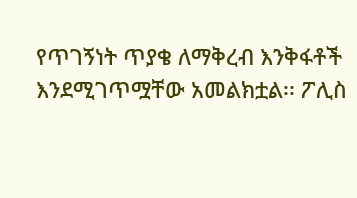የጥገኝነት ጥያቄ ለማቅረብ እንቅፋቶች እንደሚገጥሟቸው አመልክቷል፡፡ ፖሊስ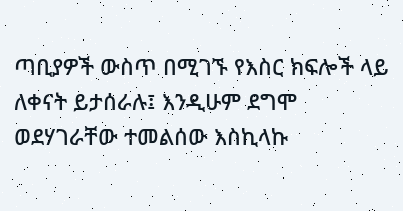ጣቢያዎች ውስጥ በሚገኙ የእስር ክፍሎች ላይ ለቀናት ይታሰራሉ፤ እንዲሁም ደግሞ ወደሃገራቸው ተመልሰው እስኪላኩ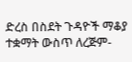ድረስ በስደት ጉዳዮች ማቆያ ተቋማት ውስጥ ለረጅም-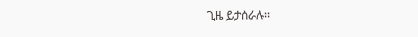ጊዜ ይታሰራሉ፡፡